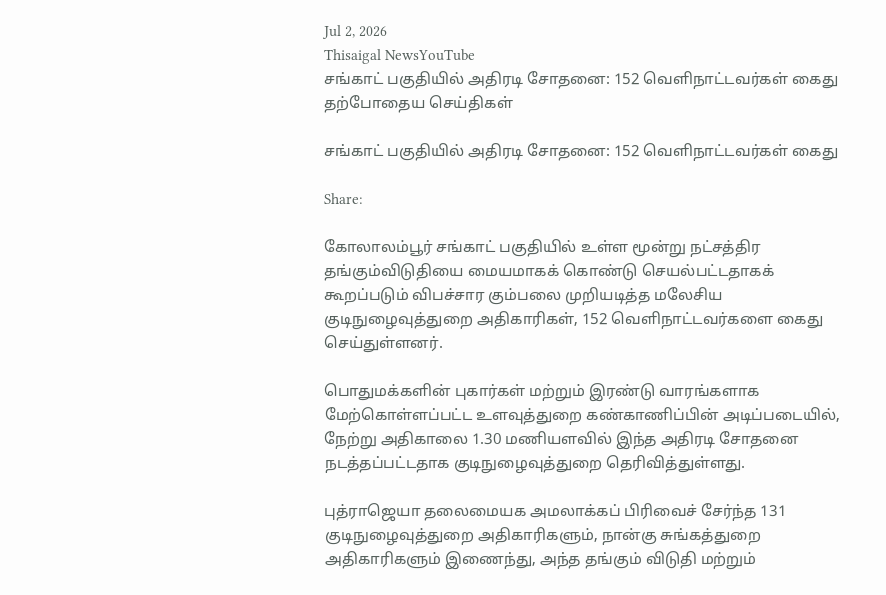Jul 2, 2026
Thisaigal NewsYouTube
சங்காட் பகுதியில் அதிரடி சோதனை: 152 வெளிநாட்டவர்கள் கைது
தற்போதைய செய்திகள்

சங்காட் பகுதியில் அதிரடி சோதனை: 152 வெளிநாட்டவர்கள் கைது

Share:

கோலாலம்பூர் சங்காட் பகுதியில் உள்ள மூன்று நட்சத்திர தங்கும்விடுதியை மையமாகக் கொண்டு செயல்பட்டதாகக் கூறப்படும் விபச்சார கும்பலை முறியடித்த மலேசிய குடிநுழைவுத்துறை அதிகாரிகள், 152 வெளிநாட்டவர்களை கைது செய்துள்ளனர்.

பொதுமக்களின் புகார்கள் மற்றும் இரண்டு வாரங்களாக மேற்கொள்ளப்பட்ட உளவுத்துறை கண்காணிப்பின் அடிப்படையில், நேற்று அதிகாலை 1.30 மணியளவில் இந்த அதிரடி சோதனை நடத்தப்பட்டதாக குடிநுழைவுத்துறை தெரிவித்துள்ளது.

புத்ராஜெயா தலைமையக அமலாக்கப் பிரிவைச் சேர்ந்த 131 குடிநுழைவுத்துறை அதிகாரிகளும், நான்கு சுங்கத்துறை அதிகாரிகளும் இணைந்து, அந்த தங்கும் விடுதி மற்றும்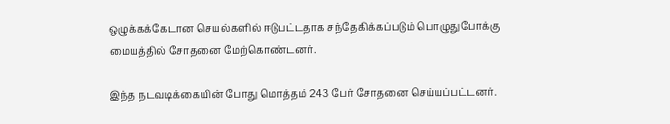ஒழுக்கக்கேடான செயல்களில் ஈடுபட்டதாக சந்தேகிக்கப்படும் பொழுதுபோக்கு மையத்தில் சோதனை மேற்கொண்டனர்.

இந்த நடவடிக்கையின் போது மொத்தம் 243 பேர் சோதனை செய்யப்பட்டனர்.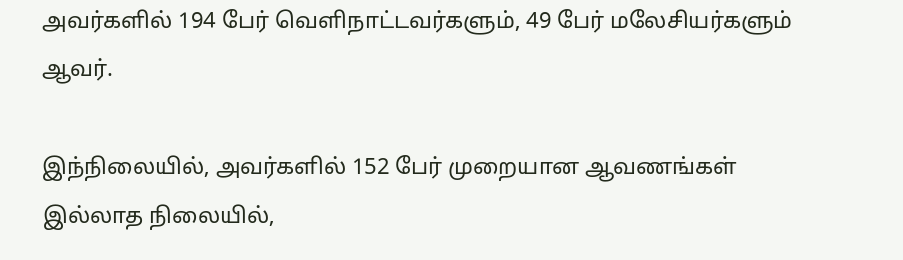அவர்களில் 194 பேர் வெளிநாட்டவர்களும், 49 பேர் மலேசியர்களும் ஆவர்.

இந்நிலையில், அவர்களில் 152 பேர் முறையான ஆவணங்கள் இல்லாத நிலையில்,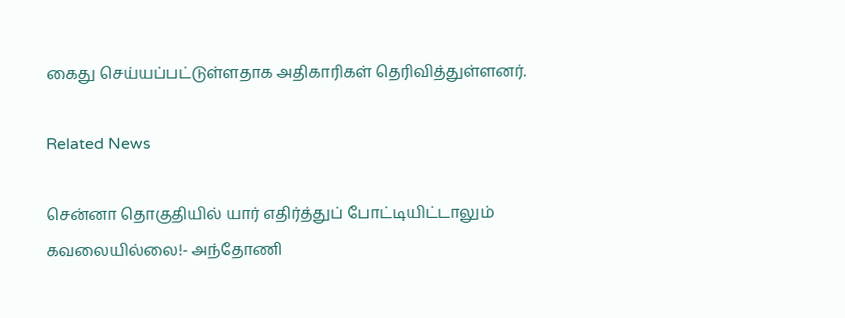கைது செய்யப்பட்டுள்ளதாக அதிகாரிகள் தெரிவித்துள்ளனர்.

Related News

சென்னா தொகுதியில் யார் எதிர்த்துப் போட்டியிட்டாலும் கவலையில்லை!- அந்தோணி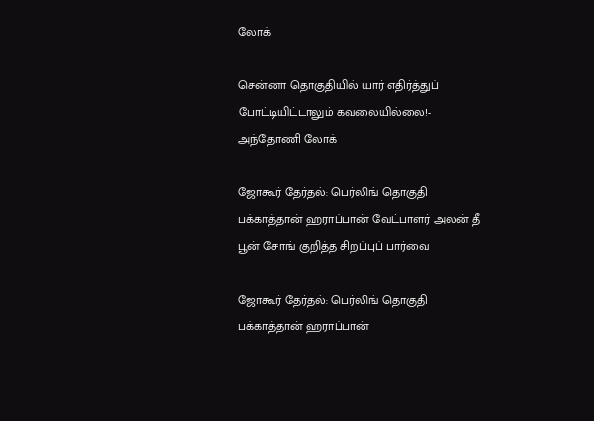லோக்

சென்னா தொகுதியில் யார் எதிர்த்துப் போட்டியிட்டாலும் கவலையில்லை!- அந்தோணி லோக்

ஜோகூர் தேர்தல்: பெர்லிங் தொகுதி பக்காத்தான் ஹராப்பான் வேட்பாளர் அலன் தீ பூன் சோங் குறித்த சிறப்புப் பார்வை

ஜோகூர் தேர்தல்: பெர்லிங் தொகுதி பக்காத்தான் ஹராப்பான்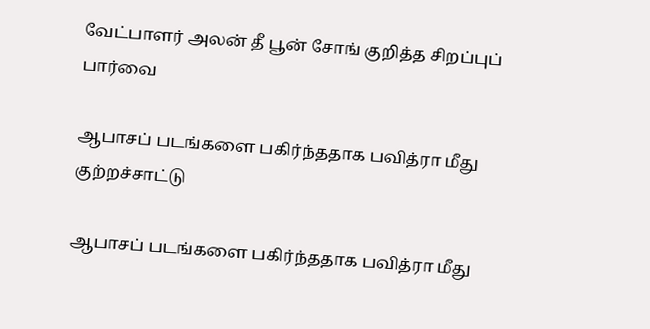வேட்பாளர் அலன் தீ பூன் சோங் குறித்த சிறப்புப் பார்வை

ஆபாசப் படங்களை பகிர்ந்ததாக பவித்ரா மீது குற்றச்சாட்டு

ஆபாசப் படங்களை பகிர்ந்ததாக பவித்ரா மீது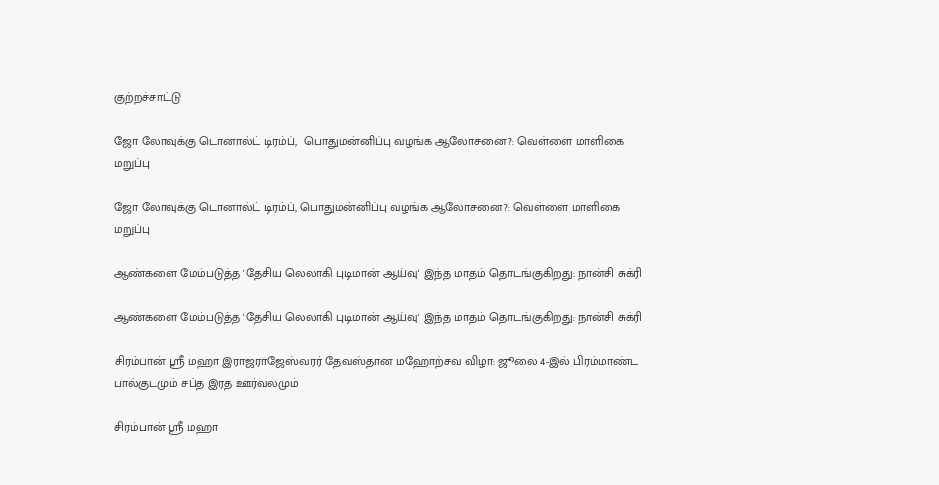குற்றச்சாட்டு

ஜோ லோவுக்கு டொனால்ட் டிரம்ப்,  பொதுமன்னிப்பு வழங்க ஆலோசனை?: வெள்ளை மாளிகை மறுப்பு

ஜோ லோவுக்கு டொனால்ட் டிரம்ப், பொதுமன்னிப்பு வழங்க ஆலோசனை?: வெள்ளை மாளிகை மறுப்பு

ஆண்களை மேம்படுத்த 'தேசிய லெலாகி புடிமான் ஆய்வு' இந்த மாதம் தொடங்குகிறது: நான்சி சுக்ரி

ஆண்களை மேம்படுத்த 'தேசிய லெலாகி புடிமான் ஆய்வு' இந்த மாதம் தொடங்குகிறது: நான்சி சுக்ரி

சிரம்பான் ஸ்ரீ மஹா இராஜராஜேஸ்வரர் தேவஸ்தான மஹோற்சவ விழா: ஜூலை 4-இல் பிரம்மாண்ட பால்குடமும் சப்த இரத ஊர்வலமும்

சிரம்பான் ஸ்ரீ மஹா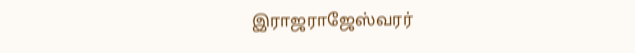இராஜராஜேஸ்வரர்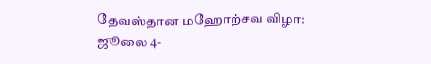தேவஸ்தான மஹோற்சவ விழா: ஜூலை 4-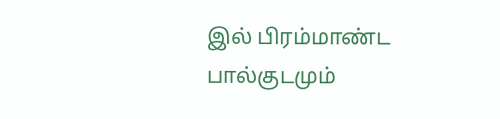இல் பிரம்மாண்ட பால்குடமும்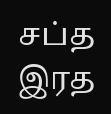சப்த இரத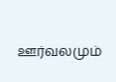ஊர்வலமும்